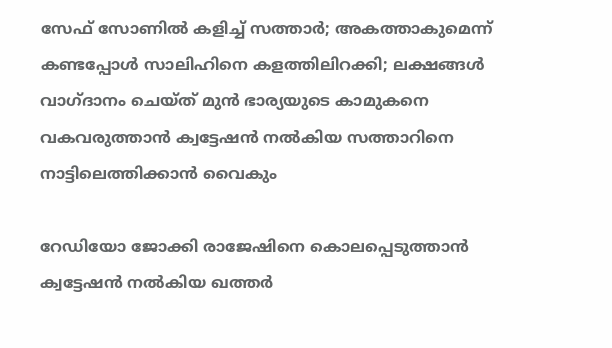സേഫ് സോണിൽ കളിച്ച് സത്താർ; അകത്താകുമെന്ന് കണ്ടപ്പോൾ സാലിഹിനെ കളത്തിലിറക്കി; ലക്ഷങ്ങൾ വാഗ്ദാനം ചെയ്ത് മുൻ ഭാര്യയുടെ കാമുകനെ വകവരുത്താൻ ക്വട്ടേഷൻ നൽകിയ സത്താറിനെ നാട്ടിലെത്തിക്കാൻ വൈകും

റേഡിയോ ജോക്കി രാജേഷിനെ കൊലപ്പെടുത്താൻ ക്വട്ടേഷൻ നൽകിയ ഖത്തർ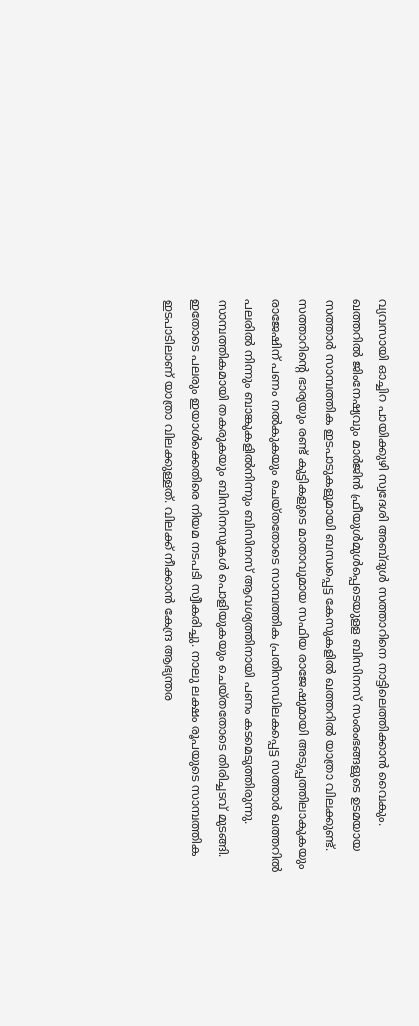വ്യവസായി ഓച്ചിറ പായിക്കുഴി സ്വദേശി അബ്ദുൾ സത്താറിനെ നാട്ടിലെത്തിക്കാൻ വൈകും. ഖത്തറിൽ ജിംനേഷ്യവും മാർജിൻ ഫ്രീയുൾമുൾപ്പെടെയുളള ബിസിനസ് സംരംഭങ്ങളുടെ ഉടമയായ സത്താർ സാമ്പത്തിക ഇടപാടുകളുമായി ബന്ധപ്പെട്ട കേസുകളിൽ ഖത്തറിൽ യാത്രാ വിലക്കുണ്ട്.
സത്താറിന്റെ ഭാര്യയും രണ്ട് കുട്ടികളുടെ മാതാവുമായ സഫിയ രാജേഷുമായി അടുപ്പത്തിലാകുകയും രാജേഷിന് പണം നൽകുകയും ചെയ്തതോടെ സാമ്പത്തിക പ്രതിസന്ധിലകപ്പെട്ട സത്താർ ഖത്തറിൽ പലരിൽ നിന്നും ബാങ്കുകളിൽനിന്നും ബിസിനസ് ആവശ്യത്തിനായി പണം കടമെടുത്തിരുന്നു.
സാമ്പത്തികമായി തകരുകയും ബിസിനസുകൾ പൊളിയുകയും ചെയ്തതോടെ തിരിച്ചടവ് മുടങ്ങി. ഇതോടെ പലരും ഇയാൾക്കെതിരെ നിയമ നടപടി സ്വീകരിച്ചു. നാലു ലക്ഷം രൂപയുടെ സാമ്പത്തിക ഇടപാടിലാണ് യാത്രാ വിലക്കുള്ളത്. വിലക്ക് നീക്കാൻ കേന്ദ്ര ആഭ്യന്തര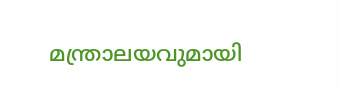മന്ത്രാലയവുമായി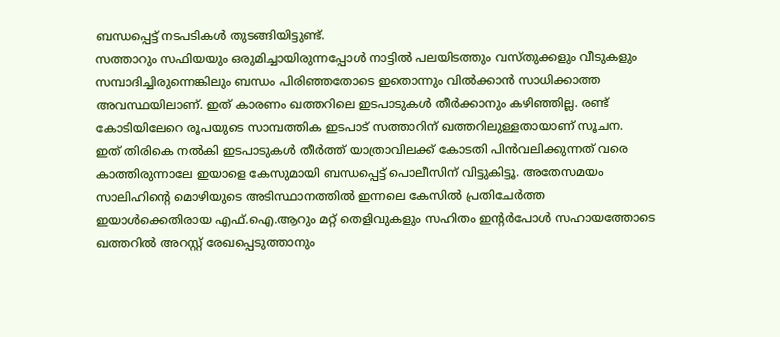ബന്ധപ്പെട്ട് നടപടികൾ തുടങ്ങിയിട്ടുണ്ട്.
സത്താറും സഫിയയും ഒരുമിച്ചായിരുന്നപ്പോൾ നാട്ടിൽ പലയിടത്തും വസ്തുക്കളും വീടുകളും സമ്പാദിച്ചിരുന്നെങ്കിലും ബന്ധം പിരിഞ്ഞതോടെ ഇതൊന്നും വിൽക്കാൻ സാധിക്കാത്ത അവസ്ഥയിലാണ്. ഇത് കാരണം ഖത്തറിലെ ഇടപാടുകൾ തീർക്കാനും കഴിഞ്ഞില്ല. രണ്ട് കോടിയിലേറെ രൂപയുടെ സാമ്പത്തിക ഇടപാട് സത്താറിന് ഖത്തറിലുള്ളതായാണ് സൂചന.
ഇത് തിരികെ നൽകി ഇടപാടുകൾ തീർത്ത് യാത്രാവിലക്ക് കോടതി പിൻവലിക്കുന്നത് വരെ കാത്തിരുന്നാലേ ഇയാളെ കേസുമായി ബന്ധപ്പെട്ട് പൊലീസിന് വിട്ടുകിട്ടൂ. അതേസമയം സാലിഹിന്റെ മൊഴിയുടെ അടിസ്ഥാനത്തിൽ ഇന്നലെ കേസിൽ പ്രതിചേർത്ത ഇയാൾക്കെതിരായ എഫ്.ഐ.ആറും മറ്റ് തെളിവുകളും സഹിതം ഇന്റർപോൾ സഹായത്തോടെ ഖത്തറിൽ അറസ്റ്റ് രേഖപ്പെടുത്താനും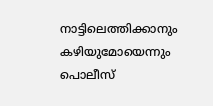നാട്ടിലെത്തിക്കാനും കഴിയുമോയെന്നും പൊലീസ്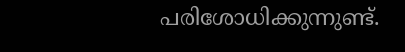പരിശോധിക്കുന്നുണ്ട്.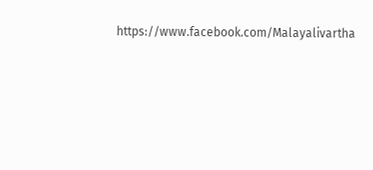https://www.facebook.com/Malayalivartha